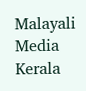Malayali Media
Kerala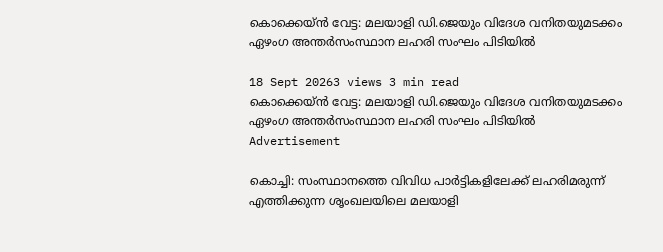കൊക്കെയ്ൻ വേട്ട: മലയാളി ഡി.ജെയും വിദേശ വനിതയുമടക്കം ഏഴംഗ അന്തർസംസ്ഥാന ലഹരി സംഘം പിടിയിൽ

18 Sept 20263 views 3 min read
കൊക്കെയ്ൻ വേട്ട: മലയാളി ഡി.ജെയും വിദേശ വനിതയുമടക്കം ഏഴംഗ അന്തർസംസ്ഥാന ലഹരി സംഘം പിടിയിൽ
Advertisement

കൊച്ചി: സംസ്ഥാനത്തെ വിവിധ പാർട്ടികളിലേക്ക് ലഹരിമരുന്ന് എത്തിക്കുന്ന ശൃംഖലയിലെ മലയാളി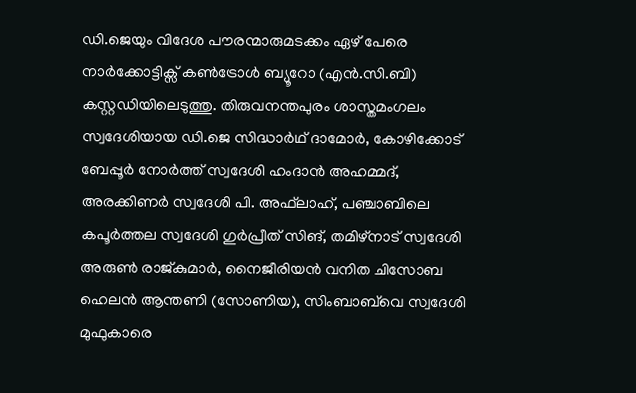ഡി.ജെയും വിദേശ പൗരന്മാരുമടക്കം ഏഴ് പേരെ നാർക്കോട്ടിക്സ് കൺട്രോൾ ബ്യൂറോ (എൻ.സി.ബി) കസ്റ്റഡിയിലെടുത്തു. തിരുവനന്തപുരം ശാസ്തമംഗലം സ്വദേശിയായ ഡി.ജെ സിദ്ധാർഥ് ദാമോർ, കോഴിക്കോട് ബേപ്പൂർ നോർത്ത് സ്വദേശി ഹംദാൻ അഹമ്മദ്, അരക്കിണർ സ്വദേശി പി. അഫ്‌ലാഹ്, പഞ്ചാബിലെ കപൂർത്തല സ്വദേശി ഗുർപ്രീത് സിങ്, തമിഴ്‌നാട് സ്വദേശി അരുൺ രാജ്കുമാർ, നൈജീരിയൻ വനിത ചിസോബ ഹെലൻ ആന്തണി (സോണിയ), സിംബാബ്‌വെ സ്വദേശി മുഫുകാരെ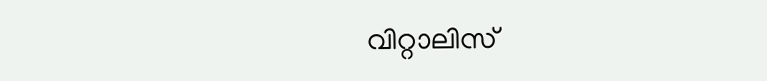വിറ്റാലിസ്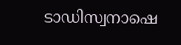ടാഡിസ്വനാഷെ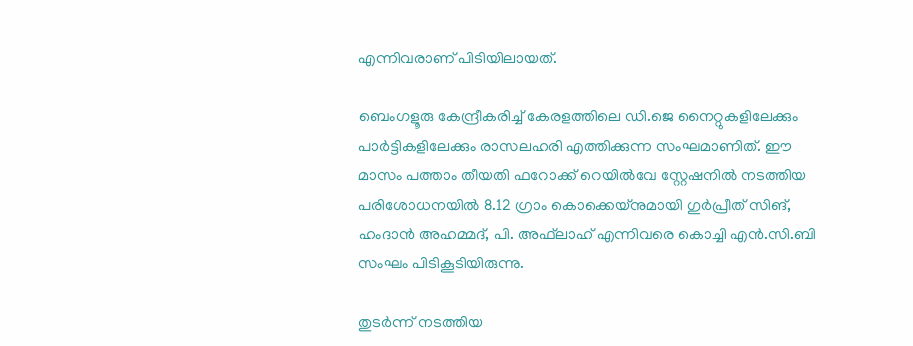എന്നിവരാണ് പിടിയിലായത്.

ബെംഗളൂരു കേന്ദ്രീകരിച്ച് കേരളത്തിലെ ഡി.ജെ നൈറ്റുകളിലേക്കും പാർട്ടികളിലേക്കും രാസലഹരി എത്തിക്കുന്ന സംഘമാണിത്. ഈ മാസം പത്താം തീയതി ഫറോക്ക് റെയിൽവേ സ്റ്റേഷനിൽ നടത്തിയ പരിശോധനയിൽ 8.12 ഗ്രാം കൊക്കെയ്നുമായി ഗുർപ്രീത് സിങ്, ഹംദാൻ അഹമ്മദ്, പി. അഫ്‌ലാഹ് എന്നിവരെ കൊച്ചി എൻ.സി.ബി സംഘം പിടികൂടിയിരുന്നു.

തുടർന്ന് നടത്തിയ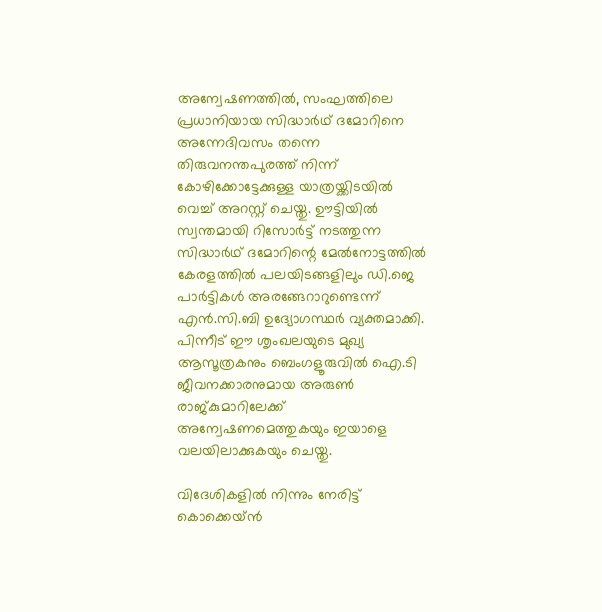അന്വേഷണത്തിൽ, സംഘത്തിലെ പ്രധാനിയായ സിദ്ധാർഥ് ദമോറിനെ അന്നേദിവസം തന്നെ തിരുവനന്തപുരത്ത് നിന്ന് കോഴിക്കോട്ടേക്കുള്ള യാത്രയ്ക്കിടയിൽ വെച്ച് അറസ്റ്റ് ചെയ്തു. ഊട്ടിയിൽ സ്വന്തമായി റിസോർട്ട് നടത്തുന്ന സിദ്ധാർഥ് ദമോറിന്റെ മേൽനോട്ടത്തിൽ കേരളത്തിൽ പലയിടങ്ങളിലും ഡി.ജെ പാർട്ടികൾ അരങ്ങേറാറുണ്ടെന്ന് എൻ.സി.ബി ഉദ്യോഗസ്ഥർ വ്യക്തമാക്കി. പിന്നീട് ഈ ശൃംഖലയുടെ മുഖ്യ ആസൂത്രകനും ബെംഗളൂരുവിൽ ഐ.ടി ജീവനക്കാരനുമായ അരുൺ രാജ്‌കുമാറിലേക്ക് അന്വേഷണമെത്തുകയും ഇയാളെ വലയിലാക്കുകയും ചെയ്തു.

വിദേശികളിൽ നിന്നും നേരിട്ട് കൊക്കെയ്ൻ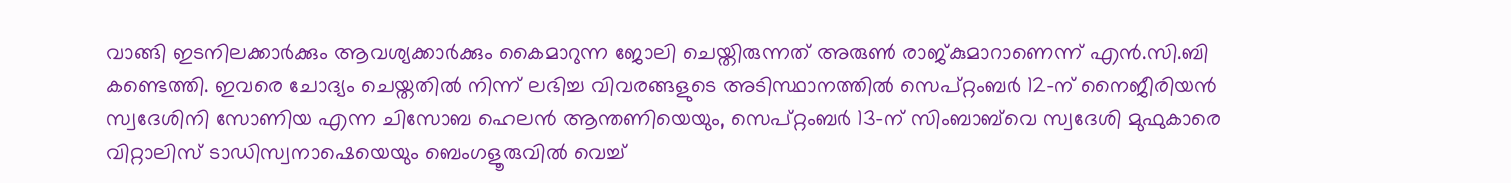വാങ്ങി ഇടനിലക്കാർക്കും ആവശ്യക്കാർക്കും കൈമാറുന്ന ജോലി ചെയ്തിരുന്നത് അരുൺ രാജ്കുമാറാണെന്ന് എൻ.സി.ബി കണ്ടെത്തി. ഇവരെ ചോദ്യം ചെയ്തതിൽ നിന്ന് ലഭിച്ച വിവരങ്ങളുടെ അടിസ്ഥാനത്തിൽ സെപ്റ്റംബർ 12-ന് നൈജീരിയൻ സ്വദേശിനി സോണിയ എന്ന ചിസോബ ഹെലൻ ആന്തണിയെയും, സെപ്റ്റംബർ 13-ന് സിംബാബ്‌വെ സ്വദേശി മുഫുകാരെ വിറ്റാലിസ് ടാഡിസ്വനാഷെയെയും ബെംഗളൂരുവിൽ വെച്ച്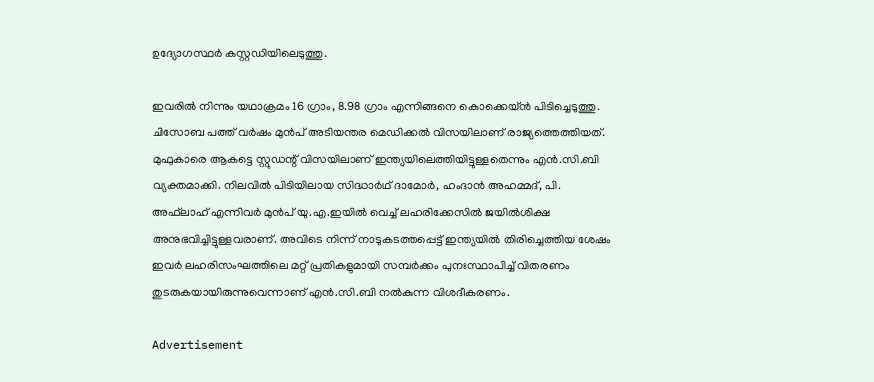ഉദ്യോഗസ്ഥർ കസ്റ്റഡിയിലെടുത്തു.

ഇവരിൽ നിന്നും യഥാക്രമം 16 ഗ്രാം, 8.98 ഗ്രാം എന്നിങ്ങനെ കൊക്കെയ്ൻ പിടിച്ചെടുത്തു. ചിസോബ പത്ത് വർഷം മുൻപ് അടിയന്തര മെഡിക്കൽ വിസയിലാണ് രാജ്യത്തെത്തിയത്. മുഫുകാരെ ആകട്ടെ സ്റ്റുഡന്റ് വിസയിലാണ് ഇന്ത്യയിലെത്തിയിട്ടുള്ളതെന്നും എൻ.സി.ബി വ്യക്തമാക്കി. നിലവിൽ പിടിയിലായ സിദ്ധാർഥ് ദാമോർ, ഹംദാൻ അഹമ്മദ്, പി. അഫ്‌ലാഹ് എന്നിവർ മുൻപ് യു.എ.ഇയിൽ വെച്ച് ലഹരിക്കേസിൽ ജയിൽശിക്ഷ അനുഭവിച്ചിട്ടുള്ളവരാണ്. അവിടെ നിന്ന് നാടുകടത്തപ്പെട്ട് ഇന്ത്യയിൽ തിരിച്ചെത്തിയ ശേഷം ഇവർ ലഹരിസംഘത്തിലെ മറ്റ് പ്രതികളുമായി സമ്പർക്കം പുനഃസ്ഥാപിച്ച് വിതരണം തുടരുകയായിരുന്നുവെന്നാണ് എൻ.സി.ബി നൽകുന്ന വിശദീകരണം.

Advertisement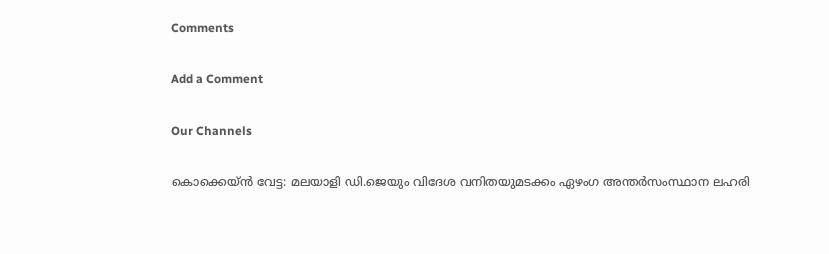Comments

Add a Comment

Our Channels

കൊക്കെയ്ൻ വേട്ട: മലയാളി ഡി.ജെയും വിദേശ വനിതയുമടക്കം ഏഴംഗ അന്തർസംസ്ഥാന ലഹരി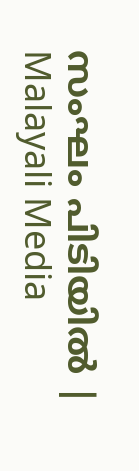സംഘം പിടിയിൽ | Malayali Media